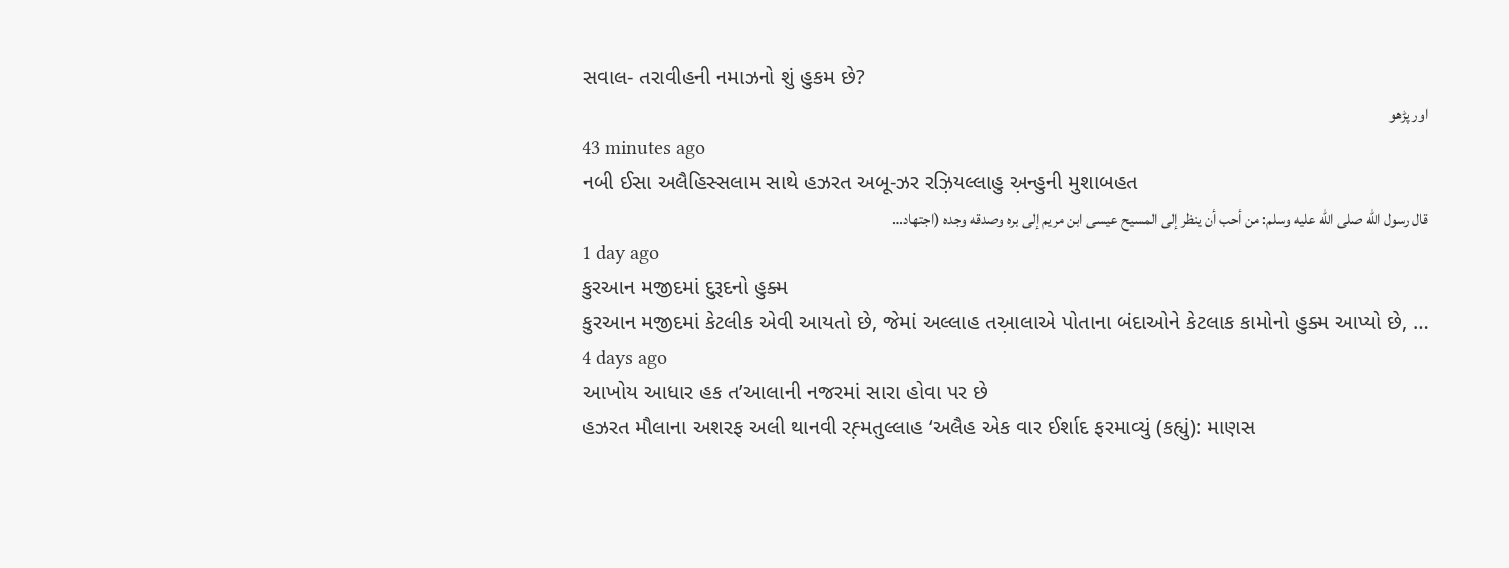સવાલ- તરાવીહની નમાઝનો શું હુકમ છે?
اور پڑھو
43 minutes ago
નબી ઈસા અલૈહિસ્સલામ સાથે હઝરત અબૂ-ઝર રઝ઼િયલ્લાહુ અ઼ન્હુની મુશાબહત
قال رسول الله صلى الله عليه وسلم: من أحب أن ينظر إلى المسيح عيسى ابن مريم إلى بره وصدقه وجده (اجتهاد…
1 day ago
કુરઆન મજીદમાં દુરૂદનો હુક્મ
કુરઆન મજીદમાં કેટલીક એવી આયતો છે, જેમાં અલ્લાહ તઅ઼ાલાએ પોતાના બંદાઓને કેટલાક કામોનો હુક્મ આપ્યો છે, …
4 days ago
આખોય આધાર હક ત’આલાની નજરમાં સારા હોવા પર છે
હઝરત મૌલાના અશરફ અલી થાનવી રહ઼્મતુલ્લાહ ‘અલૈહ એક વાર ઈર્શાદ ફરમાવ્યું (કહ્યું): માણસ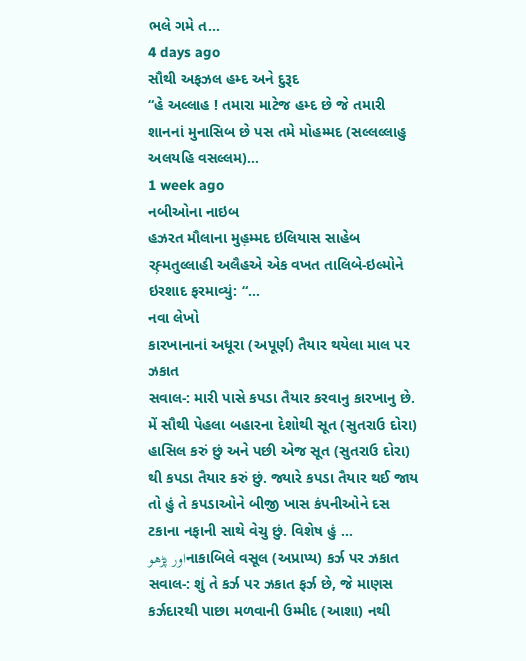ભલે ગમે ત…
4 days ago
સૌથી અફઝલ હમ્દ અને દુરૂદ
“હે અલ્લાહ ! તમારા માટેજ હમ્દ છે જે તમારી શાનનાં મુનાસિબ છે પસ તમે મોહમ્મદ (સલ્લલ્લાહુ અલયહિ વસલ્લમ)…
1 week ago
નબીઓના નાઇબ
હઝરત મૌલાના મુહ઼મ્મદ ઇલિયાસ સાહેબ રહ઼્મતુલ્લાહી અલૈહએ એક વખત તાલિબે-ઇલ્મોને ઇરશાદ ફરમાવ્યું: “…
નવા લેખો
કારખાનાનાં અધૂરા (અપૂર્ણ) તૈયાર થયેલા માલ પર ઝકાત
સવાલ-: મારી પાસે કપડા તૈયાર કરવાનુ કારખાનુ છે. મેં સૌથી પેહલા બહારના દેશોથી સૂત (સુતરાઉ દોરા) હાસિલ કરું છું અને પછી એજ સૂત (સુતરાઉ દોરા) થી કપડા તૈયાર કરું છું. જ્યારે કપડા તૈયાર થઈ જાય તો હું તે કપડાઓને બીજી ખાસ કંપનીઓને દસ ટકાના નફાની સાથે વેચુ છું. વિશેષ હું …
اور پڑھوનાકાબિલે વસૂલ (અપ્રાપ્ય) કર્ઝ પર ઝકાત
સવાલ-: શું તે કર્ઝ પર ઝકાત ફર્ઝ છે, જે માણસ કર્ઝદારથી પાછા મળવાની ઉમ્મીદ (આશા) નથી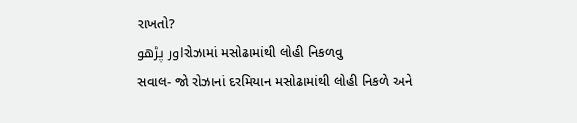રાખતો?
اور پڑھوરોઝામાં મસોઢામાંથી લોહી નિકળવુ
સવાલ- જો રોઝાનાં દરમિયાન મસોઢામાંથી લોહી નિકળે અને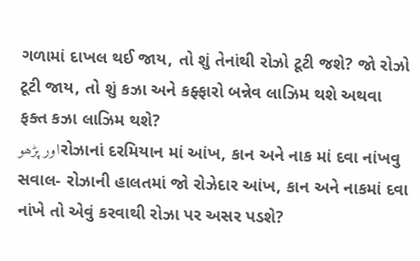ગળામાં દાખલ થઈ જાય, તો શું તેનાંથી રોઝો ટૂટી જશે? જો રોઝો ટૂટી જાય, તો શું કઝા અને કફ્ફારો બન્નેવ લાઝિમ થશે અથવા ફક્ત કઝા લાઝિમ થશે?
اور پڑھوરોઝાનાં દરમિયાન માં આંખ, કાન અને નાક માં દવા નાંખવુ
સવાલ- રોઝાની હાલતમાં જો રોઝેદાર આંખ, કાન અને નાકમાં દવા નાંખે તો એવું કરવાથી રોઝા પર અસર પડશે?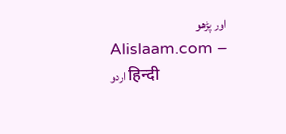اور پڑھو
Alislaam.com – اردو हिन्दी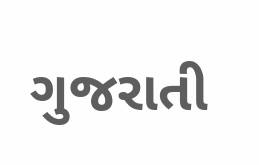ગુજરાતી